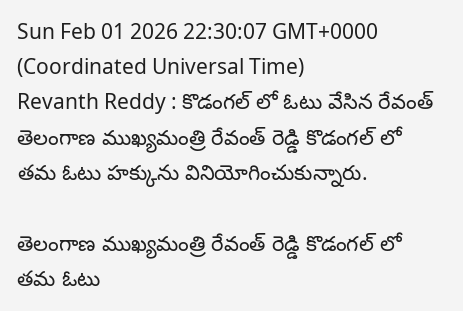Sun Feb 01 2026 22:30:07 GMT+0000 (Coordinated Universal Time)
Revanth Reddy : కొడంగల్ లో ఓటు వేసిన రేవంత్
తెలంగాణ ముఖ్యమంత్రి రేవంత్ రెడ్డి కొడంగల్ లో తమ ఓటు హక్కును వినియోగించుకున్నారు.

తెలంగాణ ముఖ్యమంత్రి రేవంత్ రెడ్డి కొడంగల్ లో తమ ఓటు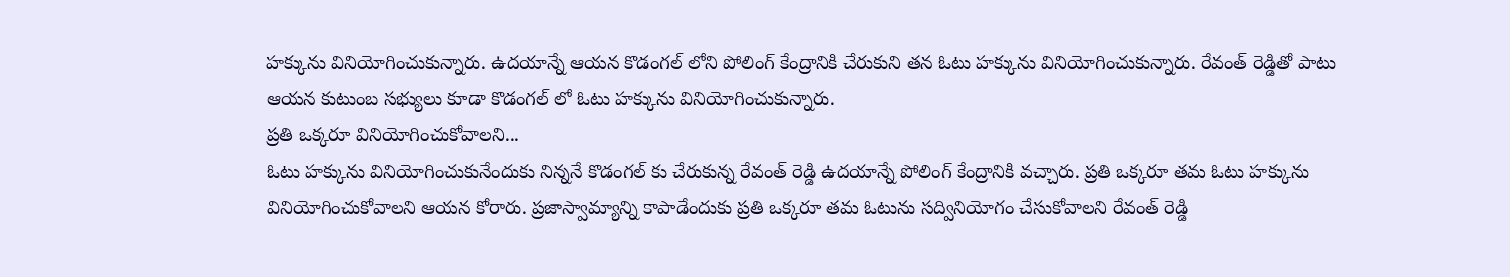హక్కును వినియోగించుకున్నారు. ఉదయాన్నే ఆయన కొడంగల్ లోని పోలింగ్ కేంద్రానికి చేరుకుని తన ఓటు హక్కును వినియోగించుకున్నారు. రేవంత్ రెడ్డితో పాటు ఆయన కుటుంబ సభ్యులు కూడా కొడంగల్ లో ఓటు హక్కును వినియోగించుకున్నారు.
ప్రతి ఒక్కరూ వినియోగించుకోవాలని...
ఓటు హక్కును వినియోగించుకునేందుకు నిన్ననే కొడంగల్ కు చేరుకున్న రేవంత్ రెడ్డి ఉదయాన్నే పోలింగ్ కేంద్రానికి వచ్చారు. ప్రతి ఒక్కరూ తమ ఓటు హక్కును వినియోగించుకోవాలని ఆయన కోరారు. ప్రజాస్వామ్యాన్ని కాపాడేందుకు ప్రతి ఒక్కరూ తమ ఓటును సద్వినియోగం చేసుకోవాలని రేవంత్ రెడ్డి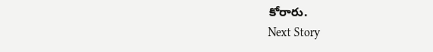కోరారు.
Next Story